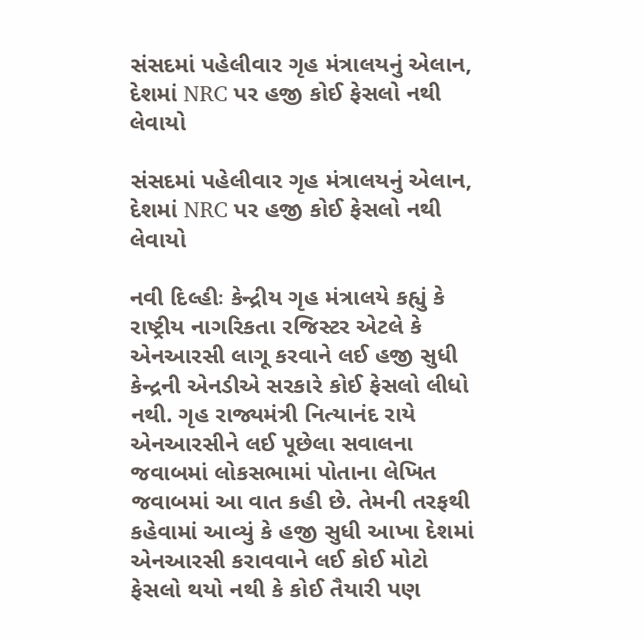સંસદમાં પહેલીવાર ગૃહ મંત્રાલયનું એલાન, દેશમાં NRC પર હજી કોઈ ફેસલો નથી લેવાયો

સંસદમાં પહેલીવાર ગૃહ મંત્રાલયનું એલાન, દેશમાં NRC પર હજી કોઈ ફેસલો નથી લેવાયો

નવી દિલ્હીઃ કેન્દ્રીય ગૃહ મંત્રાલયે કહ્યું કે રાષ્ટ્રીય નાગરિકતા રજિસ્ટર એટલે કે એનઆરસી લાગૂ કરવાને લઈ હજી સુધી કેન્દ્રની એનડીએ સરકારે કોઈ ફેસલો લીધો નથી. ગૃહ રાજ્યમંત્રી નિત્યાનંદ રાયે એનઆરસીને લઈ પૂછેલા સવાલના જવાબમાં લોકસભામાં પોતાના લેખિત જવાબમાં આ વાત કહી છે. તેમની તરફથી કહેવામાં આવ્યું કે હજી સુધી આખા દેશમાં એનઆરસી કરાવવાને લઈ કોઈ મોટો ફેસલો થયો નથી કે કોઈ તૈયારી પણ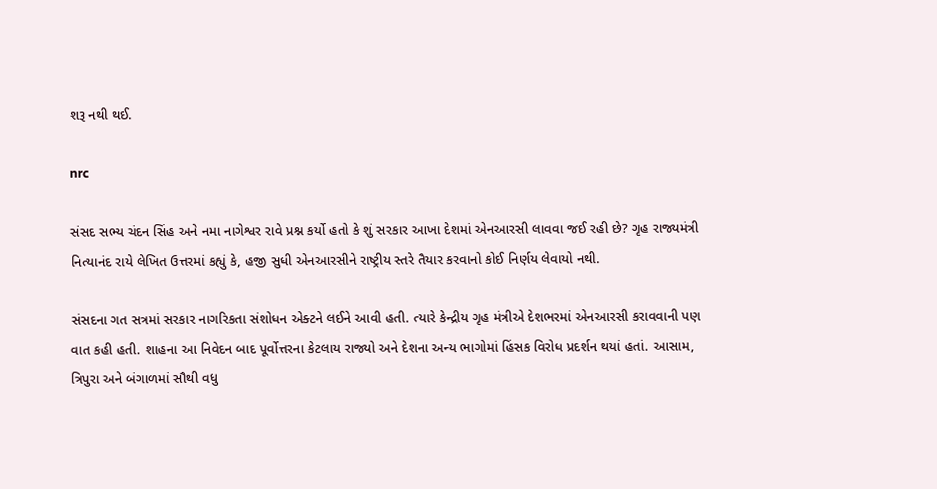શરૂ નથી થઈ.

nrc

સંસદ સભ્ય ચંદન સિંહ અને નમા નાગેશ્વર રાવે પ્રશ્ન કર્યો હતો કે શું સરકાર આખા દેશમાં એનઆરસી લાવવા જઈ રહી છે? ગૃહ રાજ્યમંત્રી નિત્યાનંદ રાયે લેખિત ઉત્તરમાં કહ્યું કે, હજી સુધી એનઆરસીને રાષ્ટ્રીય સ્તરે તૈયાર કરવાનો કોઈ નિર્ણય લેવાયો નથી.

સંસદના ગત સત્રમાં સરકાર નાગરિકતા સંશોધન એક્ટને લઈને આવી હતી. ત્યારે કેન્દ્રીય ગૃહ મંત્રીએ દેશભરમાં એનઆરસી કરાવવાની પણ વાત કહી હતી. શાહના આ નિવેદન બાદ પૂર્વોત્તરના કેટલાય રાજ્યો અને દેશના અન્ય ભાગોમાં હિંસક વિરોધ પ્રદર્શન થયાં હતાં. આસામ, ત્રિપુરા અને બંગાળમાં સૌથી વધુ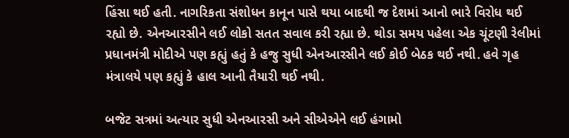હિંસા થઈ હતી. નાગરિકતા સંશોધન કાનૂન પાસે થયા બાદથી જ દેશમાં આનો ભારે વિરોધ થઈ રહ્યો છે. એનઆરસીને લઈ લોકો સતત સવાલ કરી રહ્યા છે. થોડા સમય પહેલા એક ચૂંટણી રેલીમાં પ્રધાનમંત્રી મોદીએ પણ કહ્યું હતું કે હજુ સુધી એનઆરસીને લઈ કોઈ બેઠક થઈ નથી. હવે ગૃહ મંત્રાલયે પણ કહ્યું કે હાલ આની તૈયારી થઈ નથી.

બજેટ સત્રમાં અત્યાર સુધી એનઆરસી અને સીએએને લઈ હંગામો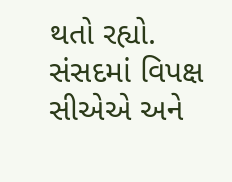થતો રહ્યો. સંસદમાં વિપક્ષ સીએએ અને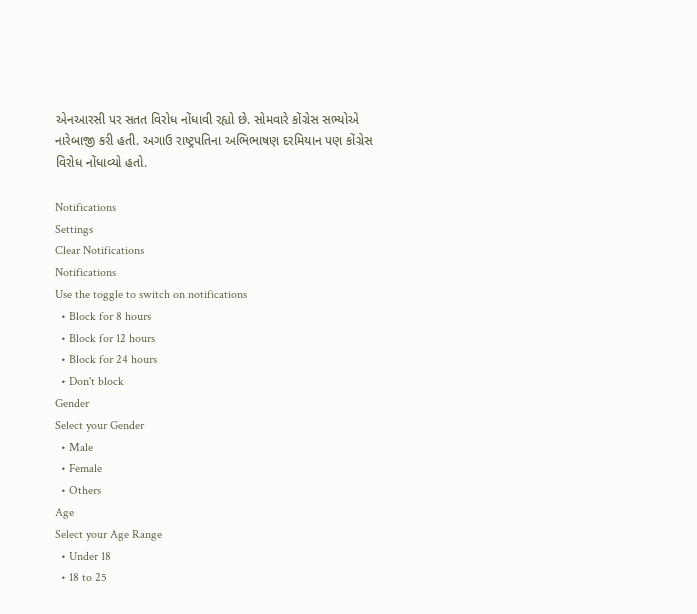એનઆરસી પર સતત વિરોધ નોંધાવી રહ્યો છે. સોમવારે કોંગ્રેસ સભ્યોએ નારેબાજી કરી હતી. અગાઉ રાષ્ટ્રપતિના અભિભાષણ દરમિયાન પણ કોંગ્રેસ વિરોધ નોંધાવ્યો હતો.

Notifications
Settings
Clear Notifications
Notifications
Use the toggle to switch on notifications
  • Block for 8 hours
  • Block for 12 hours
  • Block for 24 hours
  • Don't block
Gender
Select your Gender
  • Male
  • Female
  • Others
Age
Select your Age Range
  • Under 18
  • 18 to 25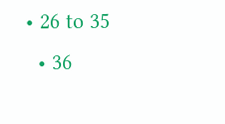• 26 to 35
  • 36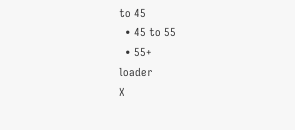to 45
  • 45 to 55
  • 55+
loader
X